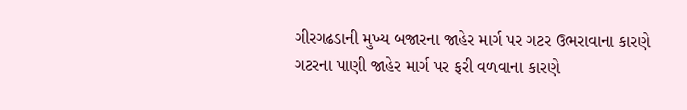ગીરગઢડાની મુખ્ય બજારના જાહેર માર્ગ પર ગટર ઉભરાવાના કારણે ગટરના પાણી જાહેર માર્ગ પર ફરી વળવાના કારણે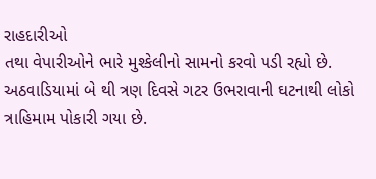રાહદારીઓ
તથા વેપારીઓને ભારે મુશ્કેલીનો સામનો કરવો પડી રહ્યો છે. અઠવાડિયામાં બે થી ત્રણ દિવસે ગટર ઉભરાવાની ઘટનાથી લોકો
ત્રાહિમામ પોકારી ગયા છે.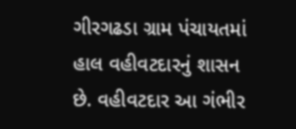ગીરગઢડા ગ્રામ પંચાયતમાં હાલ વહીવટદારનું શાસન છે. વહીવટદાર આ ગંભીર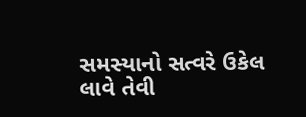સમસ્યાનો સત્વરે ઉકેલ
લાવે તેવી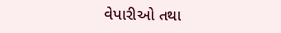વેપારીઓ તથા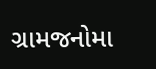ગ્રામજનોમા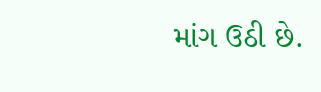માંગ ઉઠી છે.